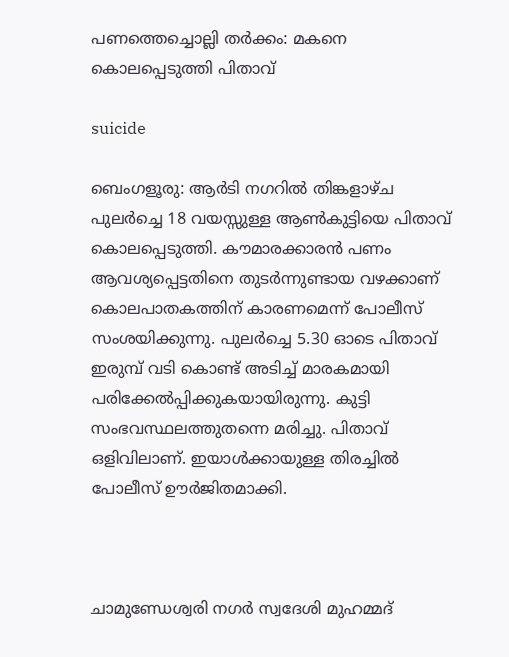പണത്തെച്ചൊല്ലി തർക്കം: മകനെ കൊലപ്പെടുത്തി പിതാവ്

suicide

ബെംഗളൂരു: ആർടി നഗറിൽ തിങ്കളാഴ്ച പുലർച്ചെ 18 വയസ്സുള്ള ആൺകുട്ടിയെ പിതാവ് കൊലപ്പെടുത്തി. കൗമാരക്കാരൻ പണം ആവശ്യപ്പെട്ടതിനെ തുടർന്നുണ്ടായ വഴക്കാണ് കൊലപാതകത്തിന് കാരണമെന്ന് പോലീസ് സംശയിക്കുന്നു. പുലർച്ചെ 5.30 ഓടെ പിതാവ് ഇരുമ്പ് വടി കൊണ്ട് അടിച്ച് മാരകമായി പരിക്കേൽപ്പിക്കുകയായിരുന്നു. കുട്ടി സംഭവസ്ഥലത്തുതന്നെ മരിച്ചു. പിതാവ് ഒളിവിലാണ്. ഇയാൾക്കായുള്ള തിരച്ചിൽ പോലീസ് ഊർജിതമാക്കി.



ചാമുണ്ഡേശ്വരി നഗർ സ്വദേശി മുഹമ്മദ്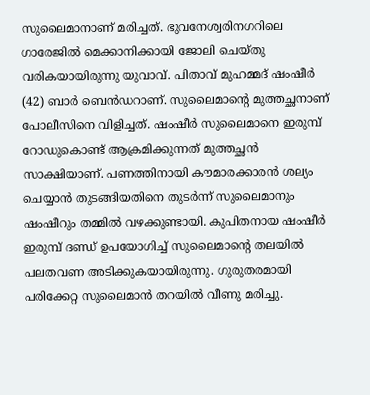സുലൈമാനാണ് മരിച്ചത്. ഭുവനേശ്വരിനഗറിലെ ഗാരേജിൽ മെക്കാനിക്കായി ജോലി ചെയ്തു വരികയായിരുന്നു യുവാവ്. പിതാവ് മുഹമ്മദ് ഷംഷീർ (42) ബാർ ബെൻഡറാണ്. സുലൈമാന്റെ മുത്തച്ഛനാണ് പോലീസിനെ വിളിച്ചത്. ഷംഷീർ സുലൈമാനെ ഇരുമ്പ് റോഡുകൊണ്ട് ആക്രമിക്കുന്നത് മുത്തച്ഛൻ സാക്ഷിയാണ്. പണത്തിനായി കൗമാരക്കാരൻ ശല്യം ചെയ്യാൻ തുടങ്ങിയതിനെ തുടർന്ന് സുലൈമാനും ഷംഷീറും തമ്മിൽ വഴക്കുണ്ടായി. കുപിതനായ ഷംഷീർ ഇരുമ്പ് ദണ്ഡ് ഉപയോഗിച്ച് സുലൈമാന്റെ തലയിൽ പലതവണ അടിക്കുകയായിരുന്നു. ഗുരുതരമായി പരിക്കേറ്റ സുലൈമാൻ തറയിൽ വീണു മരിച്ചു.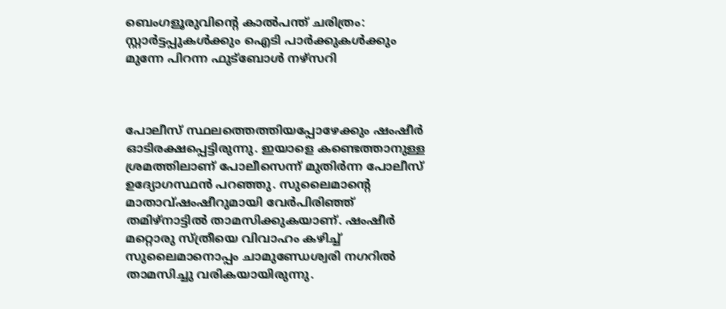ബെംഗളൂരുവിന്റെ കാൽപന്ത് ചരിത്രം: സ്റ്റാർട്ടപ്പുകൾക്കും ഐടി പാർക്കുകൾക്കും മുന്നേ പിറന്ന ഫുട്ബോൾ നഴ്സറി



പോലീസ് സ്ഥലത്തെത്തിയപ്പോഴേക്കും ഷംഷീർ ഓടിരക്ഷപ്പെട്ടിരുന്നു. ഇയാളെ കണ്ടെത്താനുള്ള ശ്രമത്തിലാണ് പോലീസെന്ന് മുതിർന്ന പോലീസ് ഉദ്യോഗസ്ഥൻ പറഞ്ഞു. സുലൈമാന്റെ മാതാവ്ഷംഷീറുമായി വേർപിരിഞ്ഞ് തമിഴ്‌നാട്ടിൽ താമസിക്കുകയാണ്. ഷംഷീർ മറ്റൊരു സ്ത്രീയെ വിവാഹം കഴിച്ച് സുലൈമാനൊപ്പം ചാമുണ്ഡേശ്വരി നഗറിൽ താമസിച്ചു വരികയായിരുന്നു.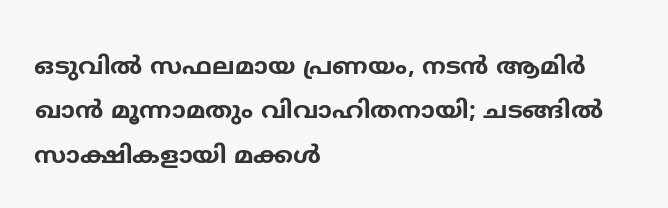ഒടുവിൽ സഫലമായ പ്രണയം, നടൻ ആമിർ ഖാൻ മൂന്നാമതും വിവാഹിതനായി; ചടങ്ങിൽ സാക്ഷികളായി മക്കൾ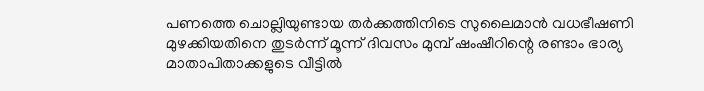പണത്തെ ചൊല്ലിയുണ്ടായ തർക്കത്തിനിടെ സുലൈമാൻ വധഭീഷണി മുഴക്കിയതിനെ തുടർന്ന് മൂന്ന് ദിവസം മുമ്പ് ഷംഷീറിന്റെ രണ്ടാം ഭാര്യ മാതാപിതാക്കളുടെ വീട്ടിൽ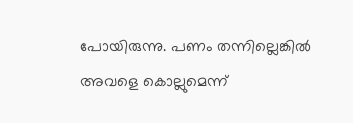പോയിരുന്നു. പണം തന്നില്ലെങ്കിൽ അവളെ കൊല്ലുമെന്ന്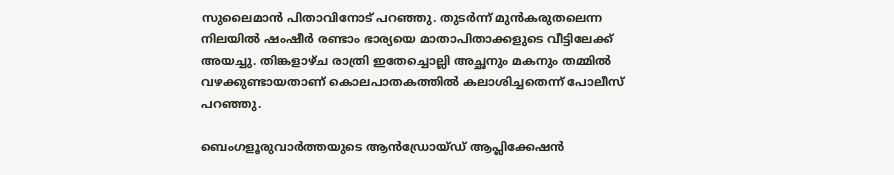സുലൈമാൻ പിതാവിനോട് പറഞ്ഞു. തുടർന്ന് മുൻകരുതലെന്ന നിലയിൽ ഷംഷീർ രണ്ടാം ഭാര്യയെ മാതാപിതാക്കളുടെ വീട്ടിലേക്ക് അയച്ചു. തിങ്കളാഴ്ച രാത്രി ഇതേച്ചൊല്ലി അച്ഛനും മകനും തമ്മിൽ വഴക്കുണ്ടായതാണ് കൊലപാതകത്തിൽ കലാശിച്ചതെന്ന് പോലീസ് പറഞ്ഞു.

ബെംഗളൂരുവാർത്തയുടെ ആൻഡ്രോയ്ഡ് ആപ്ലിക്കേഷൻ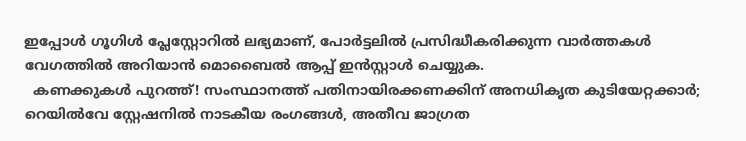ഇപ്പോൾ ഗൂഗിൾ പ്ലേസ്റ്റോറിൽ ലഭ്യമാണ്, പോർട്ടലിൽ പ്രസിദ്ധീകരിക്കുന്ന വാർത്തകൾ വേഗത്തിൽ അറിയാൻ മൊബൈൽ ആപ്പ് ഇൻസ്റ്റാൾ ചെയ്യുക.
  കണക്കുകൾ പുറത്ത്! സംസ്ഥാനത്ത് പതിനായിരക്കണക്കിന് അനധികൃത കുടിയേറ്റക്കാർ; റെയിൽവേ സ്റ്റേഷനിൽ നാടകീയ രംഗങ്ങൾ, അതീവ ജാഗ്രത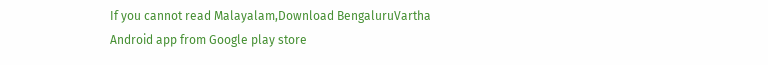If you cannot read Malayalam,Download BengaluruVartha Android app from Google play store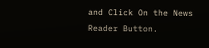and Click On the News Reader Button.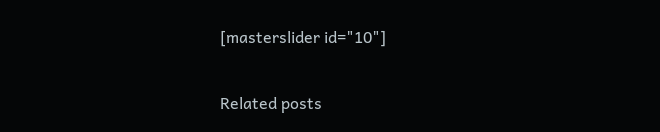[masterslider id="10"]

Related posts